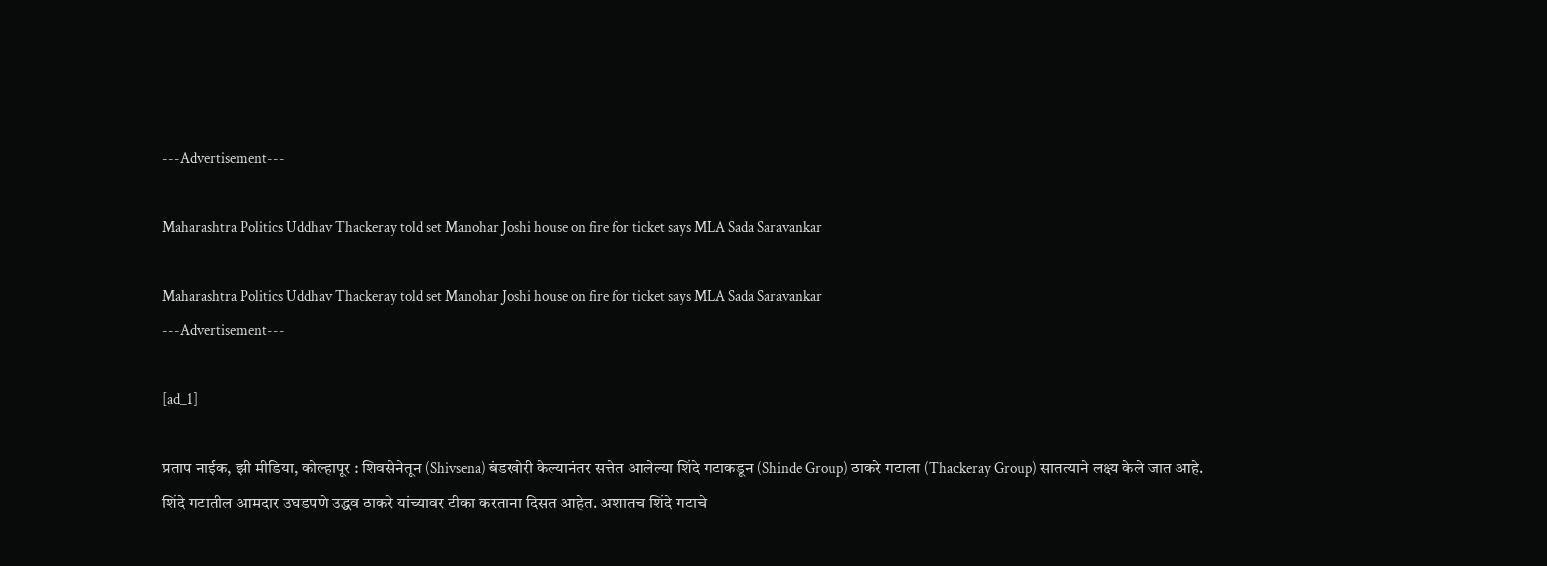---Advertisement---

Maharashtra Politics Uddhav Thackeray told set Manohar Joshi house on fire for ticket says MLA Sada Saravankar

Maharashtra Politics Uddhav Thackeray told set Manohar Joshi house on fire for ticket says MLA Sada Saravankar
---Advertisement---

[ad_1]

प्रताप नाईक, झी मीडिया, कोल्हापूर : शिवसेनेतून (Shivsena) बंडखोरी केल्यानंतर सत्तेत आलेल्या शिंदे गटाकडून (Shinde Group) ठाकरे गटाला (Thackeray Group) सातत्याने लक्ष्य केले जात आहे. शिंदे गटातील आमदार उघडपणे उद्धव ठाकरे यांच्यावर टीका करताना दिसत आहेत. अशातच शिंदे गटाचे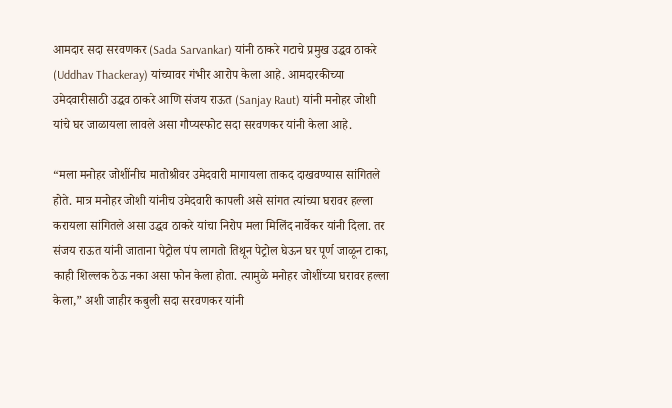आमदार सदा सरवणकर (Sada Sarvankar) यांनी ठाकरे गटाचे प्रमुख उद्धव ठाकरे (Uddhav Thackeray) यांच्यावर गंभीर आरोप केला आहे. आमदारकीच्या उमेदवारीसाठी उद्धव ठाकरे आणि संजय राऊत (Sanjay Raut) यांनी मनोहर जोशी यांचे घर जाळायला लावले असा गौप्यस्फोट सदा सरवणकर यांनी केला आहे.

“मला मनोहर जोशींनीच मातोश्रीवर उमेदवारी मागायला ताकद दाखवण्यास सांगितले होते. मात्र मनोहर जोशी यांनीच उमेदवारी कापली असे सांगत त्यांच्या घरावर हल्ला करायला सांगितले असा उद्धव ठाकरे यांचा निरोप मला मिलिंद नार्वेकर यांनी दिला. तर संजय राऊत यांनी जाताना पेट्रोल पंप लागतो तिथून पेट्रोल घेऊन घर पूर्ण जाळून टाका, काही शिल्लक ठेऊ नका असा फोन केला होता. त्यामुळे मनोहर जोशींच्या घरावर हल्ला केला,” अशी जाहीर कबुली सदा सरवणकर यांनी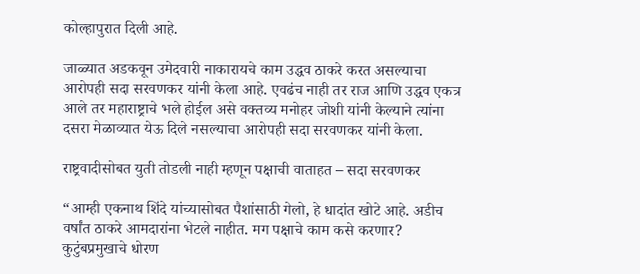कोल्हापुरात दिली आहे.

जाळ्यात अडकवून उमेदवारी नाकारायचे काम उद्धव ठाकरे करत असल्याचा आरोपही सदा सरवणकर यांनी केला आहे. एवढंच नाही तर राज आणि उद्धव एकत्र आले तर महाराष्ट्राचे भले होईल असे वक्तव्य मनोहर जोशी यांनी केल्याने त्यांना दसरा मेळाव्यात येऊ दिले नसल्याचा आरोपही सदा सरवणकर यांनी केला.

राष्ट्रवादीसोबत युती तोडली नाही म्हणून पक्षाची वाताहत – सदा सरवणकर

“आम्ही एकनाथ शिंदे यांच्यासोबत पैशांसाठी गेलो, हे धादांत खोटे आहे. अडीच वर्षांत ठाकरे आमदारांना भेटले नाहीत. मग पक्षाचे काम कसे करणार? कुटुंबप्रमुखाचे धोरण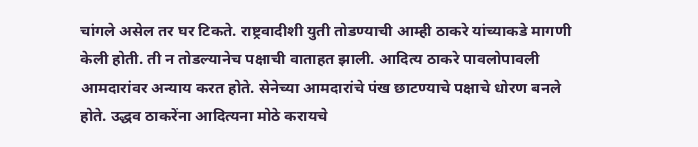चांगले असेल तर घर टिकते. राष्ट्रवादीशी युती तोडण्याची आम्ही ठाकरे यांच्याकडे मागणी केली होती. ती न तोडल्यानेच पक्षाची वाताहत झाली. आदित्य ठाकरे पावलोपावली आमदारांवर अन्याय करत होते. सेनेच्या आमदारांचे पंख छाटण्याचे पक्षाचे धोरण बनले होते. उद्धव ठाकरेंना आदित्यना मोठे करायचे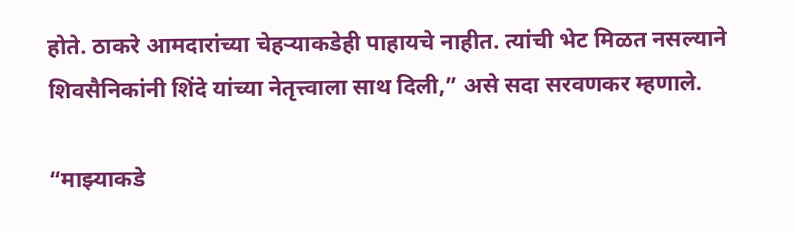होते. ठाकरे आमदारांच्या चेहऱ्याकडेही पाहायचे नाहीत. त्यांची भेट मिळत नसल्याने शिवसैनिकांनी शिंदे यांच्या नेतृत्त्वाला साथ दिली,” असे सदा सरवणकर म्हणाले.

“माझ्याकडे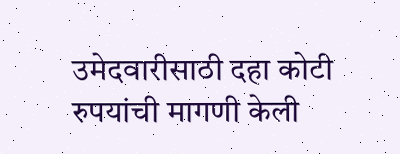उमेदवारीसाठी दहा कोटी रुपयांची मागणी केली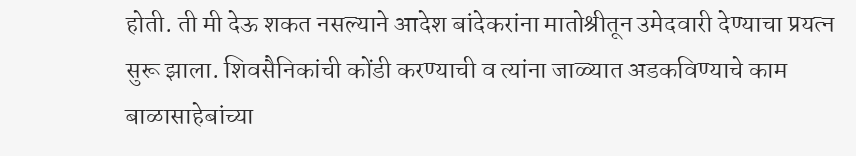होती. ती मी देऊ शकत नसल्याने आदेश बांदेकरांना मातोश्रीतून उमेदवारी देण्याचा प्रयत्न सुरू झाला. शिवसैनिकांची कोंडी करण्याची व त्यांना जाळ्यात अडकविण्याचे काम बाळासाहेबांच्या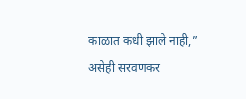काळात कधी झाले नाही,” असेही सरवणकर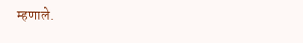म्हणाले.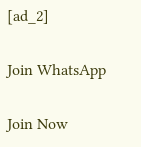[ad_2]

Join WhatsApp

Join Now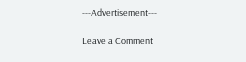---Advertisement---

Leave a Comment